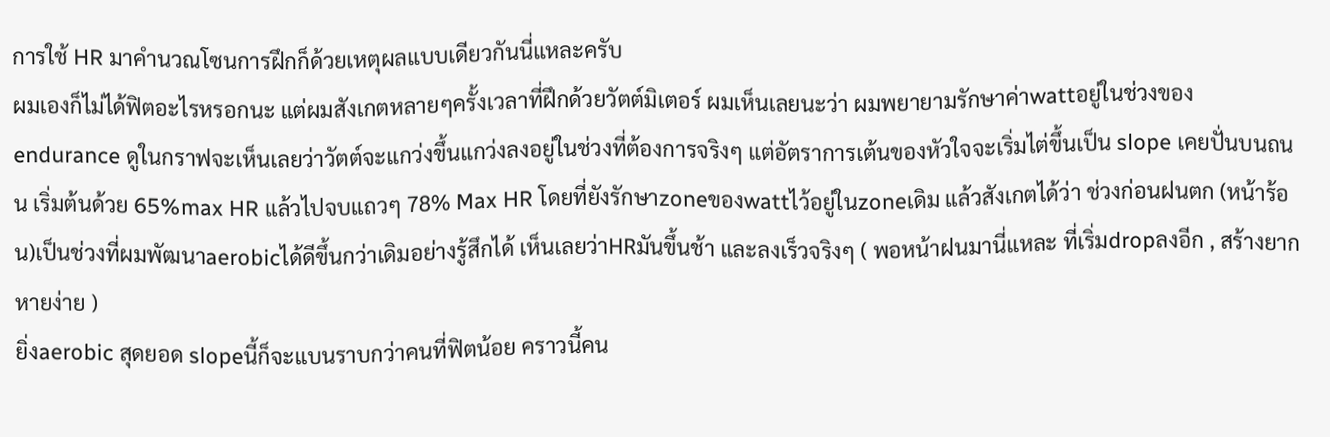การใช้ HR มาคำนวณโซนการฝึกก็ด้วยเหตุผลแบบเดียวกันนี่แหละครับ
ผมเองก็ไม่ได้ฟิตอะไรหรอกนะ แต่ผมสังเกตหลายๆครั้งเวลาที่ฝึกด้วยวัตต์มิเตอร์ ผมเห็นเลยนะว่า ผมพยายามรักษาค่าwattอยู่ในช่วงของ endurance ดูในกราฟจะเห็นเลยว่าวัตต์จะแกว่งขึ้นแกว่งลงอยู่ในช่วงที่ต้องการจริงๆ แต่อัตราการเต้นของหัวใจจะเริ่มไต่ขึ้นเป็น slope เคยปั่นบนถนน เริ่มต้นด้วย 65%max HR แล้วไปจบแถวๆ 78% Max HR โดยที่ยังรักษาzoneของwattไว้อยู่ในzoneเดิม แล้วสังเกตได้ว่า ช่วงก่อนฝนตก (หน้าร้อน)เป็นช่วงที่ผมพัฒนาaerobicได้ดีขึ้นกว่าเดิมอย่างรู้สึกได้ เห็นเลยว่าHRมันขึ้นช้า และลงเร็วจริงๆ ( พอหน้าฝนมานี่แหละ ที่เริ่มdropลงอีก , สร้างยาก หายง่าย )
ยิ่งaerobic สุดยอด slopeนี้ก็จะแบนราบกว่าคนที่ฟิตน้อย คราวนี้คน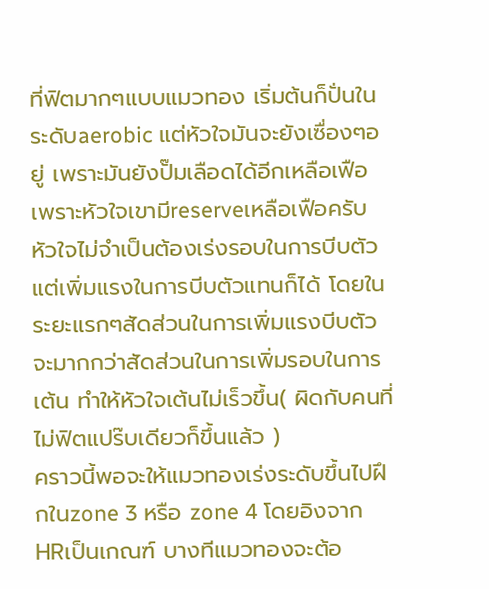ที่ฟิตมากๆแบบแมวทอง เริ่มต้นก็ปั่นในระดับaerobic แต่หัวใจมันจะยังเซื่องๆอยู่ เพราะมันยังปั๊มเลือดได้อีกเหลือเฟือ เพราะหัวใจเขามีreserveเหลือเฟือครับ หัวใจไม่จำเป็นต้องเร่งรอบในการบีบตัว แต่เพิ่มแรงในการบีบตัวแทนก็ได้ โดยในระยะแรกๆสัดส่วนในการเพิ่มแรงบีบตัวจะมากกว่าสัดส่วนในการเพิ่มรอบในการเต้น ทำให้หัวใจเต้นไม่เร็วขึ้น( ผิดกับคนที่ไม่ฟิตแปร๊บเดียวก็ขึ้นแล้ว )
คราวนี้พอจะให้แมวทองเร่งระดับขึ้นไปฝึกในzone 3 หรือ zone 4 โดยอิงจากHRเป็นเกณฑ์ บางทีแมวทองจะต้อ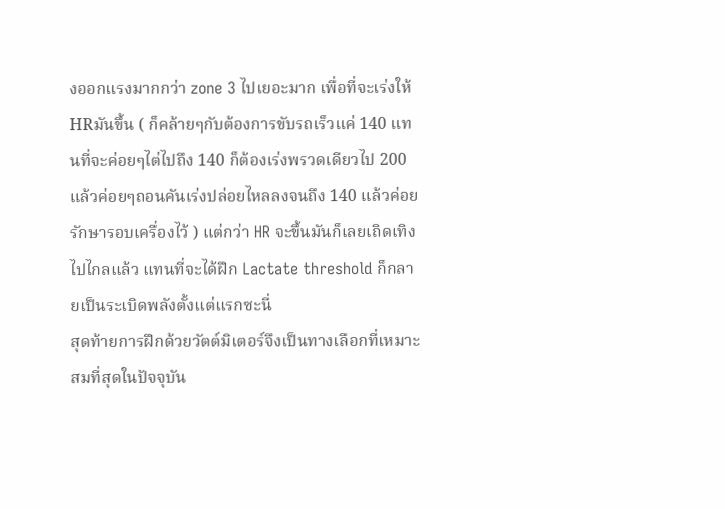งออกแรงมากกว่า zone 3 ไปเยอะมาก เพื่อที่จะเร่งให้HRมันขึ้น ( ก็คล้ายๆกับต้องการขับรถเร็วแค่ 140 แทนที่จะค่อยๆไต่ไปถึง 140 ก็ต้องเร่งพรวดเดียวไป 200 แล้วค่อยๆถอนคันเร่งปล่อยไหลลงจนถึง 140 แล้วค่อยรักษารอบเครื่องไว้ ) แต่กว่า HR จะขึ้นมันก็เลยเถิดเทิงไปไกลแล้ว แทนที่จะได้ฝึก Lactate threshold ก็กลายเป็นระเบิดพลังตั้งแต่แรกซะนี่
สุดท้ายการฝึกด้วยวัตต์มิเตอร์จึงเป็นทางเลือกที่เหมาะสมที่สุดในปัจจุบัน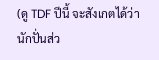(ดู TDF ปีนี้ จะสังเกตได้ว่านักปั่นส่ว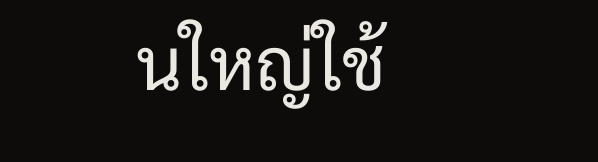นใหญ่ใช้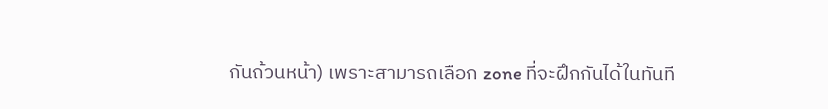กันถ้วนหน้า) เพราะสามารถเลือก zone ที่จะฝึกกันได้ในทันที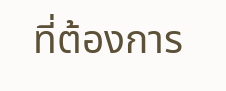ที่ต้องการ